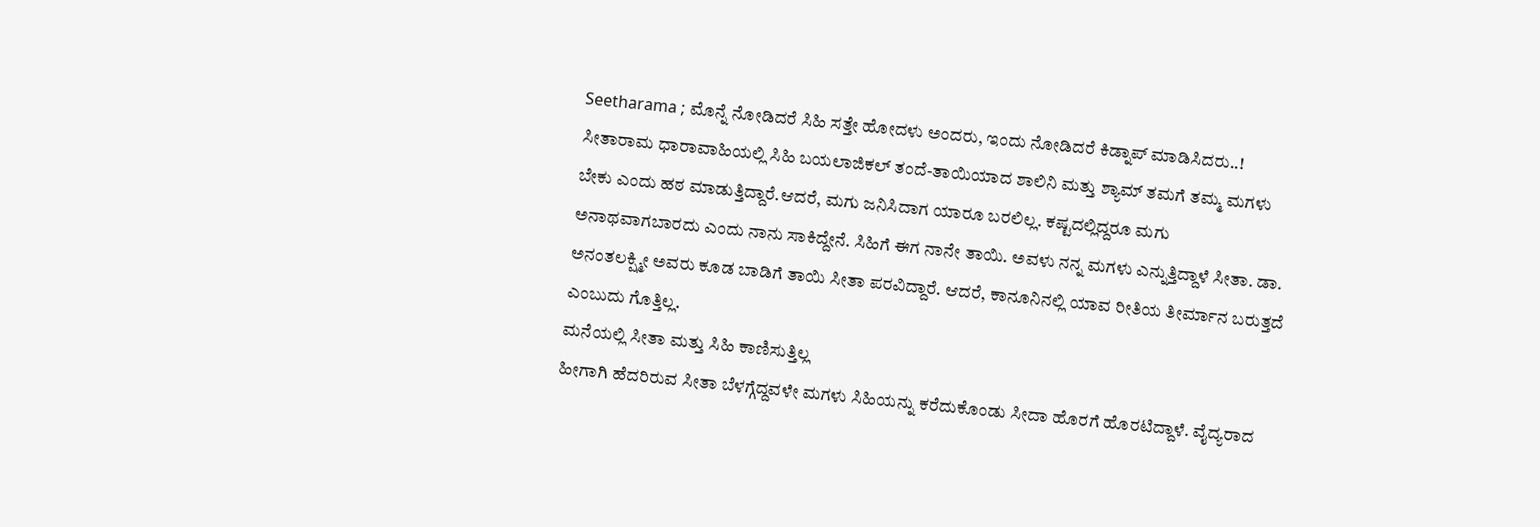Seetharama ; ಮೊನ್ನೆ ನೋಡಿದರೆ ಸಿಹಿ ಸತ್ತೇ ಹೋದಳು ಅಂದರು, ಇಂದು ನೋಡಿದರೆ ಕಿಡ್ನಾಪ್ ಮಾಡಿಸಿದರು..!
ಸೀತಾರಾಮ ಧಾರಾವಾಹಿಯಲ್ಲಿ ಸಿಹಿ ಬಯಲಾಜಿಕಲ್ ತಂದೆ-ತಾಯಿಯಾದ ಶಾಲಿನಿ ಮತ್ತು ಶ್ಯಾಮ್ ತಮಗೆ ತಮ್ಮ ಮಗಳು ಬೇಕು ಎಂದು ಹಠ ಮಾಡುತ್ತಿದ್ದಾರೆ.ಆದರೆ, ಮಗು ಜನಿಸಿದಾಗ ಯಾರೂ ಬರಲಿಲ್ಲ. ಕಷ್ಟದಲ್ಲಿದ್ದರೂ ಮಗು ಅನಾಥವಾಗಬಾರದು ಎಂದು ನಾನು ಸಾಕಿದ್ದೇನೆ. ಸಿಹಿಗೆ ಈಗ ನಾನೇ ತಾಯಿ. ಅವಳು ನನ್ನ ಮಗಳು ಎನ್ನುತ್ತಿದ್ದಾಳೆ ಸೀತಾ. ಡಾ. ಅನಂತಲಕ್ಷ್ಮೀ ಅವರು ಕೂಡ ಬಾಡಿಗೆ ತಾಯಿ ಸೀತಾ ಪರವಿದ್ದಾರೆ. ಆದರೆ, ಕಾನೂನಿನಲ್ಲಿ ಯಾವ ರೀತಿಯ ತೀರ್ಮಾನ ಬರುತ್ತದೆ ಎಂಬುದು ಗೊತ್ತಿಲ್ಲ.
ಮನೆಯಲ್ಲಿ ಸೀತಾ ಮತ್ತು ಸಿಹಿ ಕಾಣಿಸುತ್ತಿಲ್ಲ
ಹೀಗಾಗಿ ಹೆದರಿರುವ ಸೀತಾ ಬೆಳಗ್ಗೆದ್ದವಳೇ ಮಗಳು ಸಿಹಿಯನ್ನು ಕರೆದುಕೊಂಡು ಸೀದಾ ಹೊರಗೆ ಹೊರಟಿದ್ದಾಳೆ. ವೈದ್ಯರಾದ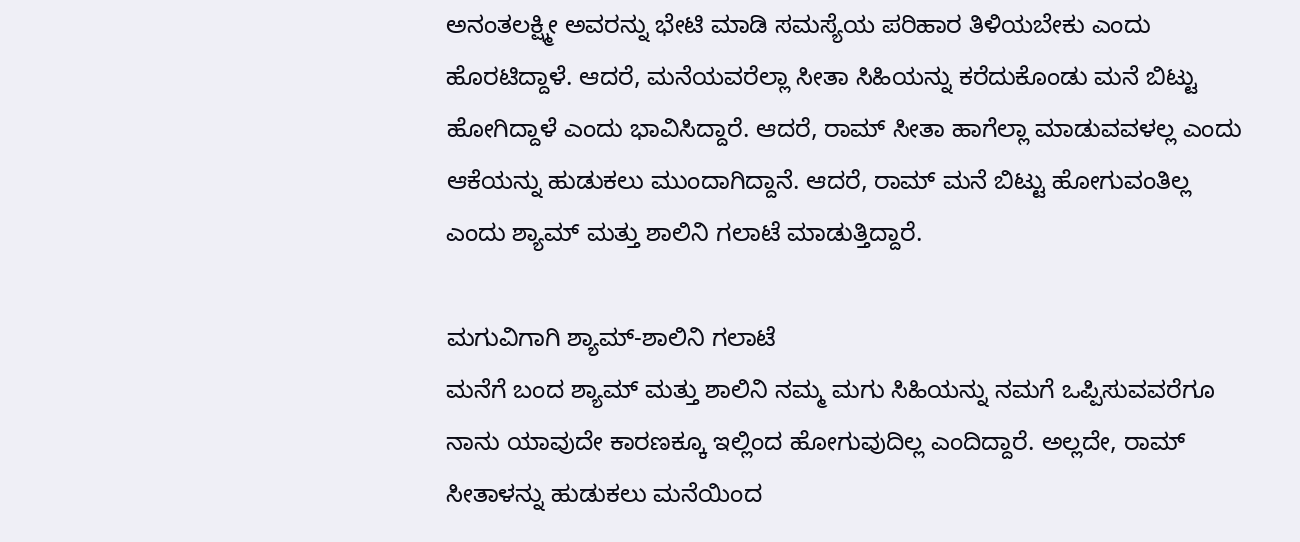ಅನಂತಲಕ್ಷ್ಮೀ ಅವರನ್ನು ಭೇಟಿ ಮಾಡಿ ಸಮಸ್ಯೆಯ ಪರಿಹಾರ ತಿಳಿಯಬೇಕು ಎಂದು ಹೊರಟಿದ್ದಾಳೆ. ಆದರೆ, ಮನೆಯವರೆಲ್ಲಾ ಸೀತಾ ಸಿಹಿಯನ್ನು ಕರೆದುಕೊಂಡು ಮನೆ ಬಿಟ್ಟು ಹೋಗಿದ್ದಾಳೆ ಎಂದು ಭಾವಿಸಿದ್ದಾರೆ. ಆದರೆ, ರಾಮ್ ಸೀತಾ ಹಾಗೆಲ್ಲಾ ಮಾಡುವವಳಲ್ಲ ಎಂದು ಆಕೆಯನ್ನು ಹುಡುಕಲು ಮುಂದಾಗಿದ್ದಾನೆ. ಆದರೆ, ರಾಮ್ ಮನೆ ಬಿಟ್ಟು ಹೋಗುವಂತಿಲ್ಲ ಎಂದು ಶ್ಯಾಮ್ ಮತ್ತು ಶಾಲಿನಿ ಗಲಾಟೆ ಮಾಡುತ್ತಿದ್ದಾರೆ.

ಮಗುವಿಗಾಗಿ ಶ್ಯಾಮ್-ಶಾಲಿನಿ ಗಲಾಟೆ
ಮನೆಗೆ ಬಂದ ಶ್ಯಾಮ್ ಮತ್ತು ಶಾಲಿನಿ ನಮ್ಮ ಮಗು ಸಿಹಿಯನ್ನು ನಮಗೆ ಒಪ್ಪಿಸುವವರೆಗೂ ನಾನು ಯಾವುದೇ ಕಾರಣಕ್ಕೂ ಇಲ್ಲಿಂದ ಹೋಗುವುದಿಲ್ಲ ಎಂದಿದ್ದಾರೆ. ಅಲ್ಲದೇ, ರಾಮ್ ಸೀತಾಳನ್ನು ಹುಡುಕಲು ಮನೆಯಿಂದ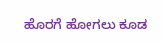ಹೊರಗೆ ಹೋಗಲು ಕೂಡ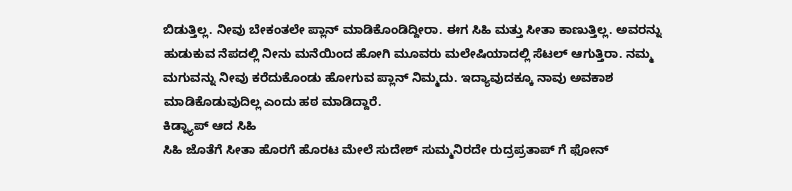ಬಿಡುತ್ತಿಲ್ಲ. ನೀವು ಬೇಕಂತಲೇ ಪ್ಲಾನ್ ಮಾಡಿಕೊಂಡಿದ್ದೀರಾ. ಈಗ ಸಿಹಿ ಮತ್ತು ಸೀತಾ ಕಾಣುತ್ತಿಲ್ಲ. ಅವರನ್ನು ಹುಡುಕುವ ನೆಪದಲ್ಲಿ ನೀನು ಮನೆಯಿಂದ ಹೋಗಿ ಮೂವರು ಮಲೇಷಿಯಾದಲ್ಲಿ ಸೆಟಲ್ ಆಗುತ್ತಿರಾ. ನಮ್ಮ ಮಗುವನ್ನು ನೀವು ಕರೆದುಕೊಂಡು ಹೋಗುವ ಪ್ಲಾನ್ ನಿಮ್ಮದು. ಇದ್ಯಾವುದಕ್ಕೂ ನಾವು ಅವಕಾಶ ಮಾಡಿಕೊಡುವುದಿಲ್ಲ ಎಂದು ಹಠ ಮಾಡಿದ್ದಾರೆ.
ಕಿಡ್ನ್ಯಾಪ್ ಆದ ಸಿಹಿ
ಸಿಹಿ ಜೊತೆಗೆ ಸೀತಾ ಹೊರಗೆ ಹೊರಟ ಮೇಲೆ ಸುದೇಶ್ ಸುಮ್ಮನಿರದೇ ರುದ್ರಪ್ರತಾಪ್ ಗೆ ಫೋನ್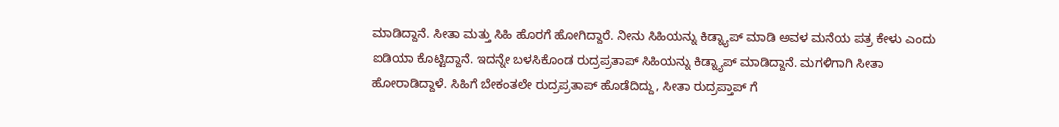ಮಾಡಿದ್ದಾನೆ. ಸೀತಾ ಮತ್ತು ಸಿಹಿ ಹೊರಗೆ ಹೋಗಿದ್ದಾರೆ. ನೀನು ಸಿಹಿಯನ್ನು ಕಿಡ್ನ್ಯಾಪ್ ಮಾಡಿ ಅವಳ ಮನೆಯ ಪತ್ರ ಕೇಳು ಎಂದು ಐಡಿಯಾ ಕೊಟ್ಟಿದ್ದಾನೆ. ಇದನ್ನೇ ಬಳಸಿಕೊಂಡ ರುದ್ರಪ್ರತಾಪ್ ಸಿಹಿಯನ್ನು ಕಿಡ್ನ್ಯಾಪ್ ಮಾಡಿದ್ದಾನೆ. ಮಗಳಿಗಾಗಿ ಸೀತಾ ಹೋರಾಡಿದ್ದಾಳೆ. ಸಿಹಿಗೆ ಬೇಕಂತಲೇ ರುದ್ರಪ್ರತಾಪ್ ಹೊಡೆದಿದ್ದು, ಸೀತಾ ರುದ್ರಪ್ತಾಪ್ ಗೆ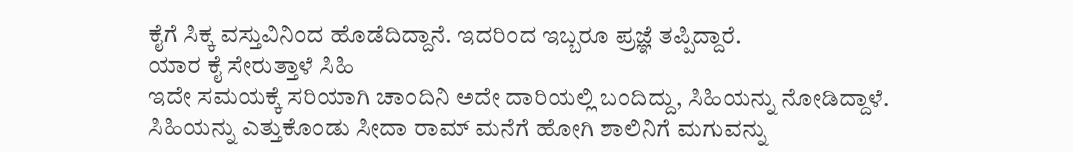ಕೈಗೆ ಸಿಕ್ಕ ವಸ್ತುವಿನಿಂದ ಹೊಡೆದಿದ್ದಾನೆ. ಇದರಿಂದ ಇಬ್ಬರೂ ಪ್ರಜ್ಞೆ ತಪ್ಪಿದ್ದಾರೆ.
ಯಾರ ಕೈ ಸೇರುತ್ತಾಳೆ ಸಿಹಿ
ಇದೇ ಸಮಯಕ್ಕೆ ಸರಿಯಾಗಿ ಚಾಂದಿನಿ ಅದೇ ದಾರಿಯಲ್ಲಿ ಬಂದಿದ್ದು, ಸಿಹಿಯನ್ನು ನೋಡಿದ್ದಾಳೆ. ಸಿಹಿಯನ್ನು ಎತ್ತುಕೊಂಡು ಸೀದಾ ರಾಮ್ ಮನೆಗೆ ಹೋಗಿ ಶಾಲಿನಿಗೆ ಮಗುವನ್ನು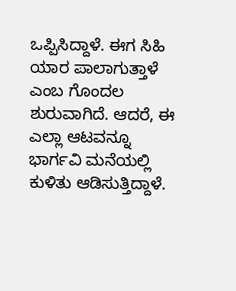ಒಪ್ಪಿಸಿದ್ದಾಳೆ. ಈಗ ಸಿಹಿ ಯಾರ ಪಾಲಾಗುತ್ತಾಳೆ ಎಂಬ ಗೊಂದಲ ಶುರುವಾಗಿದೆ. ಆದರೆ, ಈ ಎಲ್ಲಾ ಆಟವನ್ನೂ ಭಾರ್ಗವಿ ಮನೆಯಲ್ಲಿ ಕುಳಿತು ಆಡಿಸುತ್ತಿದ್ದಾಳೆ.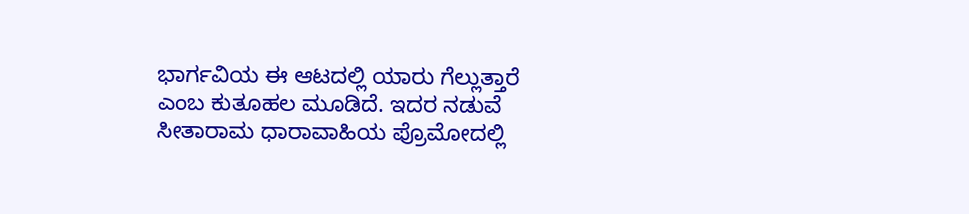ಭಾರ್ಗವಿಯ ಈ ಆಟದಲ್ಲಿ ಯಾರು ಗೆಲ್ಲುತ್ತಾರೆ ಎಂಬ ಕುತೂಹಲ ಮೂಡಿದೆ. ಇದರ ನಡುವೆ ಸೀತಾರಾಮ ಧಾರಾವಾಹಿಯ ಪ್ರೊಮೋದಲ್ಲಿ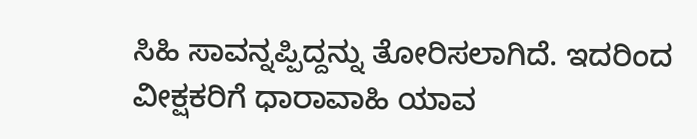ಸಿಹಿ ಸಾವನ್ನಪ್ಪಿದ್ದನ್ನು ತೋರಿಸಲಾಗಿದೆ. ಇದರಿಂದ ವೀಕ್ಷಕರಿಗೆ ಧಾರಾವಾಹಿ ಯಾವ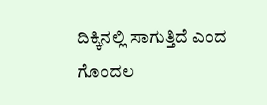ದಿಕ್ಕಿನಲ್ಲಿ ಸಾಗುತ್ತಿದೆ ಎಂದ ಗೊಂದಲ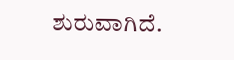ಶುರುವಾಗಿದೆ.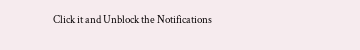Click it and Unblock the Notifications